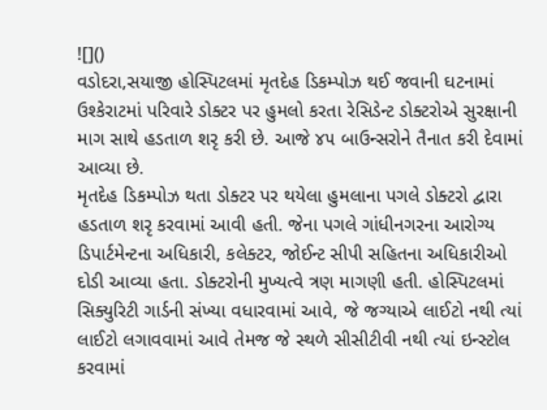![]()
વડોદરા,સયાજી હોસ્પિટલમાં મૃતદેહ ડિકમ્પોઝ થઈ જવાની ઘટનામાં ઉશ્કેરાટમાં પરિવારે ડોક્ટર પર હુમલો કરતા રેસિડેન્ટ ડોક્ટરોએ સુરક્ષાની માગ સાથે હડતાળ શરૃ કરી છે. આજે ૪૫ બાઉન્સરોને તૈનાત કરી દેવામાં આવ્યા છે.
મૃતદેહ ડિકમ્પોઝ થતા ડોક્ટર પર થયેલા હુમલાના પગલે ડોક્ટરો દ્વારા હડતાળ શરૃ કરવામાં આવી હતી. જેના પગલે ગાંધીનગરના આરોગ્ય ડિપાર્ટમેન્ટના અધિકારી, કલેક્ટર, જોઈન્ટ સીપી સહિતના અધિકારીઓ દોડી આવ્યા હતા. ડોક્ટરોની મુખ્યત્વે ત્રણ માગણી હતી. હોસ્પિટલમાં સિક્યુરિટી ગાર્ડની સંખ્યા વધારવામાં આવે, જે જગ્યાએ લાઈટો નથી ત્યાં લાઈટો લગાવવામાં આવે તેમજ જે સ્થળે સીસીટીવી નથી ત્યાં ઇન્સ્ટોલ કરવામાં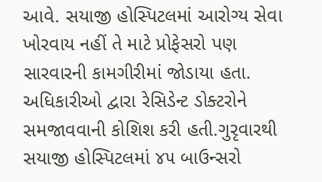આવે. સયાજી હોસ્પિટલમાં આરોગ્ય સેવા ખોરવાય નહીં તે માટે પ્રોફેસરો પણ સારવારની કામગીરીમાં જોડાયા હતા. અધિકારીઓ દ્વારા રેસિડેન્ટ ડોક્ટરોને સમજાવવાની કોશિશ કરી હતી.ગુરૃવારથી સયાજી હોસ્પિટલમાં ૪૫ બાઉન્સરો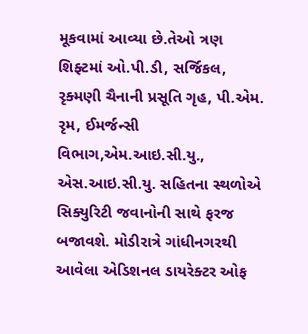મૂકવામાં આવ્યા છે.તેઓ ત્રણ શિફ્ટમાં ઓ.પી.ડી, સર્જિકલ, રૃક્મણી ચૈનાની પ્રસૂતિ ગૃહ, પી.એમ. રૃમ, ઈમર્જન્સી વિભાગ,એમ.આઇ.સી.યુ., એસ.આઇ.સી.યુ. સહિતના સ્થળોએ સિક્યુરિટી જવાનોની સાથે ફરજ બજાવશે. મોડીરાત્રે ગાંધીનગરથી આવેલા એડિશનલ ડાયરેક્ટર ઓફ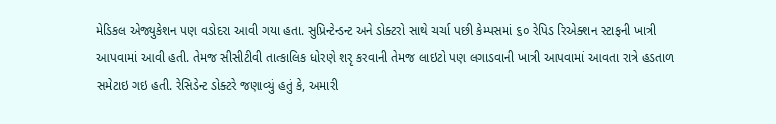મેડિકલ એજ્યુકેશન પણ વડોદરા આવી ગયા હતા. સુપ્રિન્ટેન્ડન્ટ અને ડોક્ટરો સાથે ચર્ચા પછી કેમ્પસમાં ૬૦ રેપિડ રિએક્શન સ્ટાફની ખાત્રી આપવામાં આવી હતી. તેમજ સીસીટીવી તાત્કાલિક ધોરણે શરૃ કરવાની તેમજ લાઇટો પણ લગાડવાની ખાત્રી આપવામાં આવતા રાત્રે હડતાળ સમેટાઇ ગઇ હતી. રેસિડેન્ટ ડોક્ટરે જણાવ્યું હતું કે, અમારી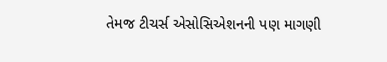તેમજ ટીચર્સ એસોસિએશનની પણ માગણી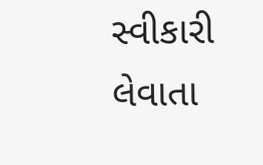સ્વીકારી લેવાતા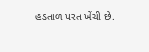હડતાળ પરત ખેંચી છે.